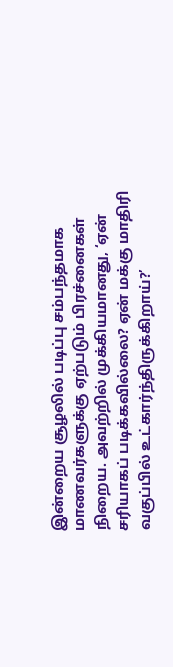இன்றைய சூழலில் படிப்பு சம்பந்தமாக மாணவர்களுக்கு ஏற்படும் பிரச்னைகள் நிறைய. அவற்றில் முக்கியமானது, ‘ஏன் சரியாகப் படிக்கவில்லை? ஏன் மக்கு மாதிரி வகுப்பில் உட்கார்ந்திருக்கிறாய்?’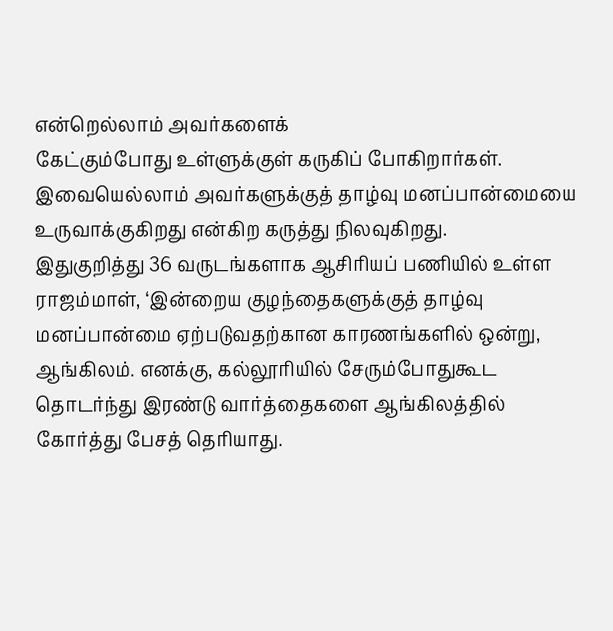என்றெல்லாம் அவர்களைக்
கேட்கும்போது உள்ளுக்குள் கருகிப் போகிறார்கள். இவையெல்லாம் அவர்களுக்குத் தாழ்வு மனப்பான்மையை உருவாக்குகிறது என்கிற கருத்து நிலவுகிறது.
இதுகுறித்து 36 வருடங்களாக ஆசிரியப் பணியில் உள்ள ராஜம்மாள், ‘இன்றைய குழந்தைகளுக்குத் தாழ்வு மனப்பான்மை ஏற்படுவதற்கான காரணங்களில் ஒன்று, ஆங்கிலம். எனக்கு, கல்லூரியில் சேரும்போதுகூட தொடர்ந்து இரண்டு வார்த்தைகளை ஆங்கிலத்தில் கோர்த்து பேசத் தெரியாது.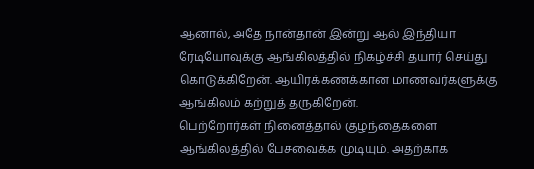ஆனால், அதே நான்தான் இன்று ஆல் இந்தியா ரேடியோவுக்கு ஆங்கிலத்தில் நிகழ்ச்சி தயார் செய்து கொடுக்கிறேன். ஆயிரக்கணக்கான மாணவர்களுக்கு ஆங்கிலம் கற்றுத் தருகிறேன்.
பெற்றோர்கள் நினைத்தால் குழந்தைகளை ஆங்கிலத்தில் பேசவைக்க முடியும். அதற்காக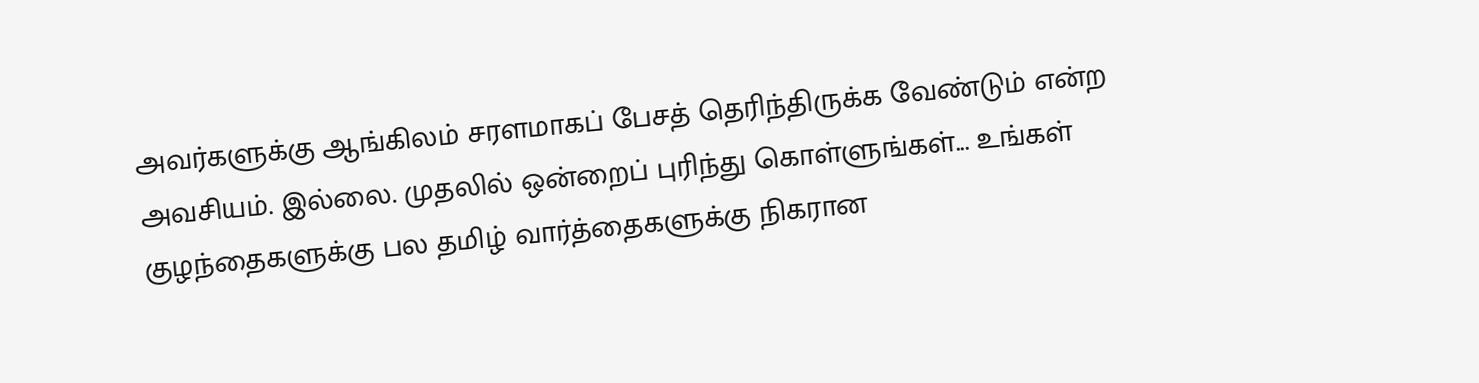அவர்களுக்கு ஆங்கிலம் சரளமாகப் பேசத் தெரிந்திருக்க வேண்டும் என்ற அவசியம். இல்லை. முதலில் ஒன்றைப் புரிந்து கொள்ளுங்கள்... உங்கள் குழந்தைகளுக்கு பல தமிழ் வார்த்தைகளுக்கு நிகரான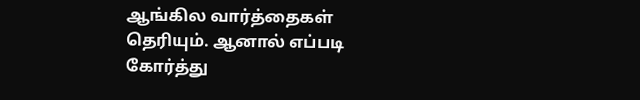ஆங்கில வார்த்தைகள் தெரியும். ஆனால் எப்படி கோர்த்து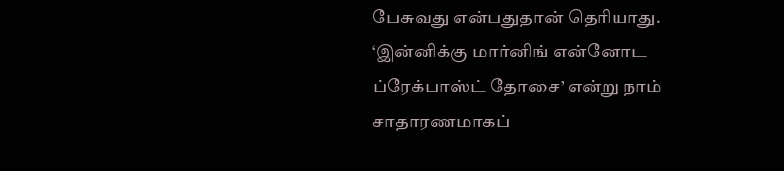பேசுவது என்பதுதான் தெரியாது.
‘இன்னிக்கு மார்னிங் என்னோட ப்ரேக்பாஸ்ட் தோசை’ என்று நாம் சாதாரணமாகப்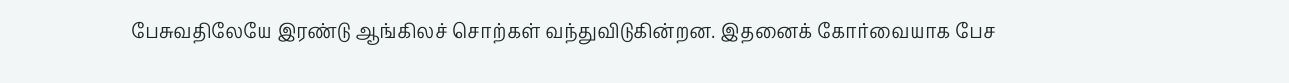பேசுவதிலேயே இரண்டு ஆங்கிலச் சொற்கள் வந்துவிடுகின்றன. இதனைக் கோர்வையாக பேச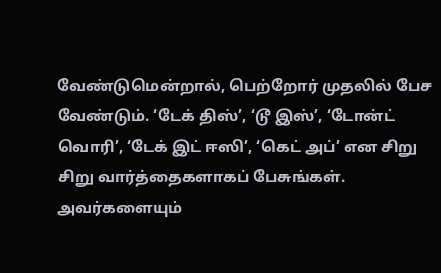வேண்டுமென்றால், பெற்றோர் முதலில் பேச வேண்டும். ‘டேக் திஸ்’, ‘டூ இஸ்’, ‘டோன்ட் வொரி’, ‘டேக் இட் ஈஸி’, ‘கெட் அப்’ என சிறு சிறு வார்த்தைகளாகப் பேசுங்கள். அவர்களையும்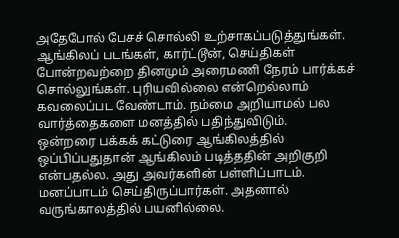அதேபோல் பேசச் சொல்லி உற்சாகப்படுத்துங்கள். ஆங்கிலப் படங்கள், கார்ட்டூன், செய்திகள் போன்றவற்றை தினமும் அரைமணி நேரம் பார்க்கச் சொல்லுங்கள். புரியவில்லை என்றெல்லாம் கவலைப்பட வேண்டாம். நம்மை அறியாமல் பல வார்த்தைகளை மனத்தில் பதிந்துவிடும்.
ஒன்றரை பக்கக் கட்டுரை ஆங்கிலத்தில் ஒப்பிப்பதுதான் ஆங்கிலம் படித்ததின் அறிகுறி என்பதல்ல. அது அவர்களின் பள்ளிப்பாடம். மனப்பாடம் செய்திருப்பார்கள். அதனால் வருங்காலத்தில் பயனில்லை.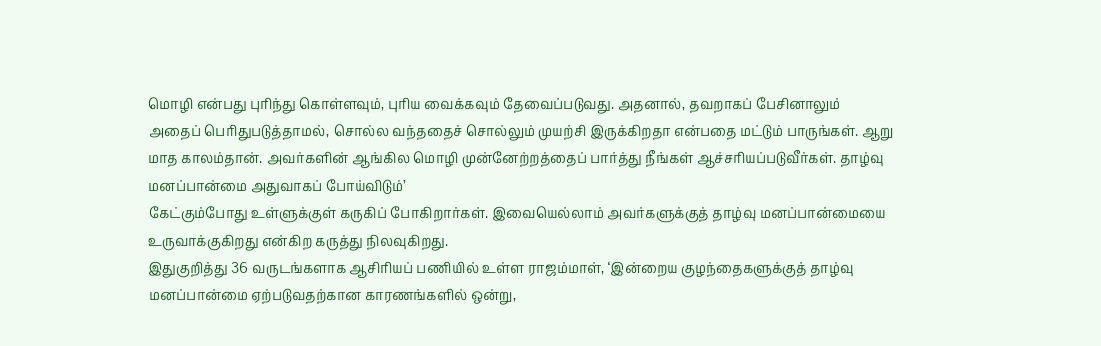மொழி என்பது புரிந்து கொள்ளவும், புரிய வைக்கவும் தேவைப்படுவது. அதனால், தவறாகப் பேசினாலும் அதைப் பெரிதுபடுத்தாமல், சொல்ல வந்ததைச் சொல்லும் முயற்சி இருக்கிறதா என்பதை மட்டும் பாருங்கள். ஆறு மாத காலம்தான். அவர்களின் ஆங்கில மொழி முன்னேற்றத்தைப் பார்த்து நீங்கள் ஆச்சரியப்படுவீர்கள். தாழ்வு மனப்பான்மை அதுவாகப் போய்விடும்’
கேட்கும்போது உள்ளுக்குள் கருகிப் போகிறார்கள். இவையெல்லாம் அவர்களுக்குத் தாழ்வு மனப்பான்மையை உருவாக்குகிறது என்கிற கருத்து நிலவுகிறது.
இதுகுறித்து 36 வருடங்களாக ஆசிரியப் பணியில் உள்ள ராஜம்மாள், ‘இன்றைய குழந்தைகளுக்குத் தாழ்வு மனப்பான்மை ஏற்படுவதற்கான காரணங்களில் ஒன்று,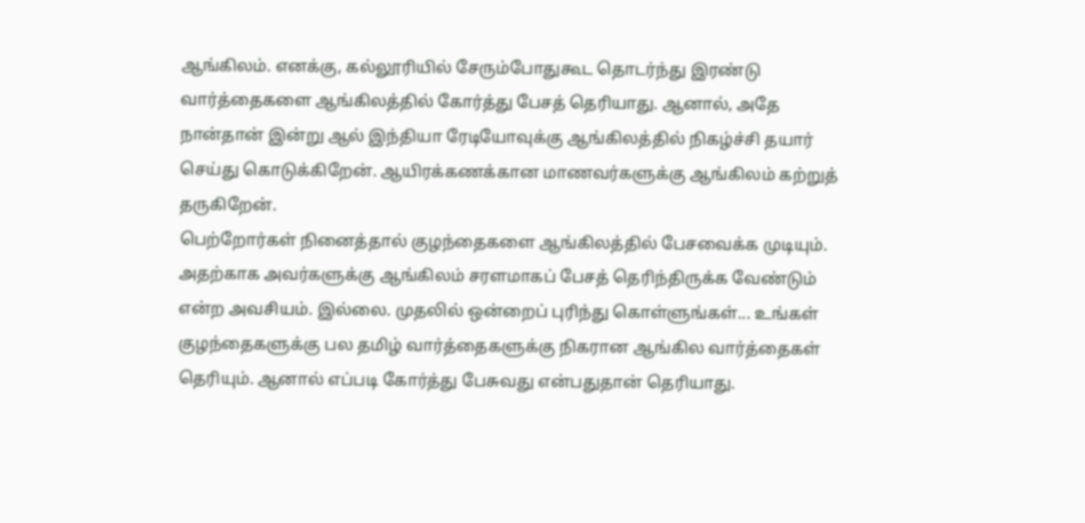ஆங்கிலம். எனக்கு, கல்லூரியில் சேரும்போதுகூட தொடர்ந்து இரண்டு வார்த்தைகளை ஆங்கிலத்தில் கோர்த்து பேசத் தெரியாது. ஆனால், அதே நான்தான் இன்று ஆல் இந்தியா ரேடியோவுக்கு ஆங்கிலத்தில் நிகழ்ச்சி தயார் செய்து கொடுக்கிறேன். ஆயிரக்கணக்கான மாணவர்களுக்கு ஆங்கிலம் கற்றுத் தருகிறேன்.
பெற்றோர்கள் நினைத்தால் குழந்தைகளை ஆங்கிலத்தில் பேசவைக்க முடியும். அதற்காக அவர்களுக்கு ஆங்கிலம் சரளமாகப் பேசத் தெரிந்திருக்க வேண்டும் என்ற அவசியம். இல்லை. முதலில் ஒன்றைப் புரிந்து கொள்ளுங்கள்... உங்கள் குழந்தைகளுக்கு பல தமிழ் வார்த்தைகளுக்கு நிகரான ஆங்கில வார்த்தைகள் தெரியும். ஆனால் எப்படி கோர்த்து பேசுவது என்பதுதான் தெரியாது.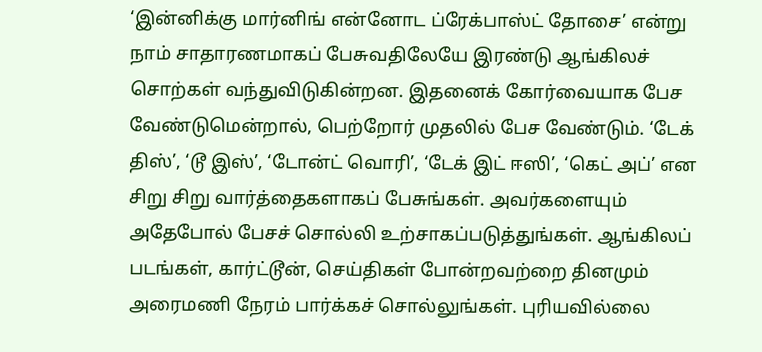‘இன்னிக்கு மார்னிங் என்னோட ப்ரேக்பாஸ்ட் தோசை’ என்று நாம் சாதாரணமாகப் பேசுவதிலேயே இரண்டு ஆங்கிலச் சொற்கள் வந்துவிடுகின்றன. இதனைக் கோர்வையாக பேச வேண்டுமென்றால், பெற்றோர் முதலில் பேச வேண்டும். ‘டேக் திஸ்’, ‘டூ இஸ்’, ‘டோன்ட் வொரி’, ‘டேக் இட் ஈஸி’, ‘கெட் அப்’ என சிறு சிறு வார்த்தைகளாகப் பேசுங்கள். அவர்களையும் அதேபோல் பேசச் சொல்லி உற்சாகப்படுத்துங்கள். ஆங்கிலப் படங்கள், கார்ட்டூன், செய்திகள் போன்றவற்றை தினமும் அரைமணி நேரம் பார்க்கச் சொல்லுங்கள். புரியவில்லை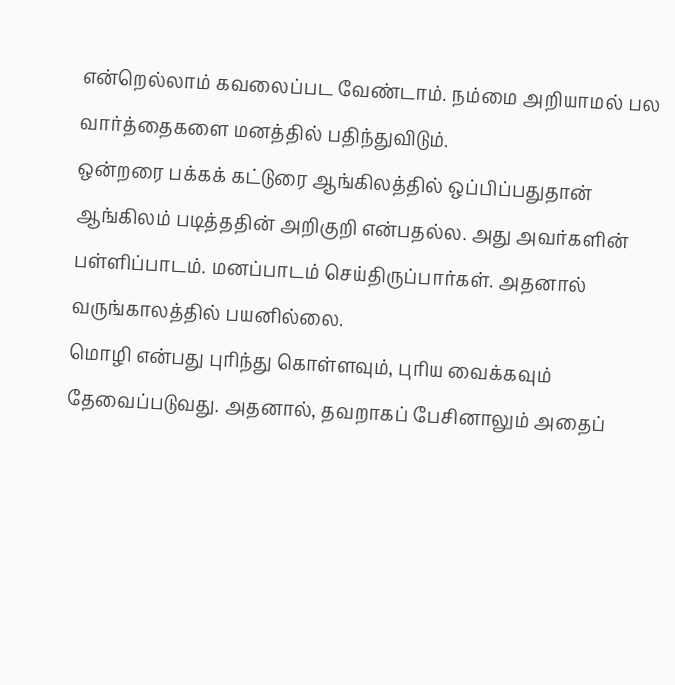என்றெல்லாம் கவலைப்பட வேண்டாம். நம்மை அறியாமல் பல வார்த்தைகளை மனத்தில் பதிந்துவிடும்.
ஒன்றரை பக்கக் கட்டுரை ஆங்கிலத்தில் ஒப்பிப்பதுதான் ஆங்கிலம் படித்ததின் அறிகுறி என்பதல்ல. அது அவர்களின் பள்ளிப்பாடம். மனப்பாடம் செய்திருப்பார்கள். அதனால் வருங்காலத்தில் பயனில்லை.
மொழி என்பது புரிந்து கொள்ளவும், புரிய வைக்கவும் தேவைப்படுவது. அதனால், தவறாகப் பேசினாலும் அதைப்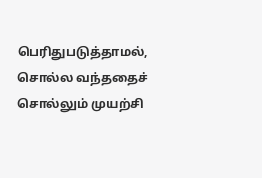பெரிதுபடுத்தாமல், சொல்ல வந்ததைச் சொல்லும் முயற்சி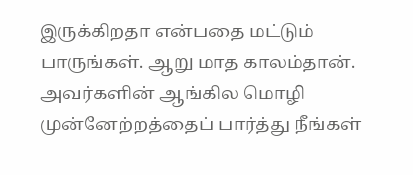இருக்கிறதா என்பதை மட்டும் பாருங்கள். ஆறு மாத காலம்தான். அவர்களின் ஆங்கில மொழி முன்னேற்றத்தைப் பார்த்து நீங்கள்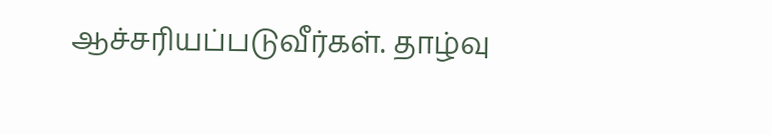ஆச்சரியப்படுவீர்கள். தாழ்வு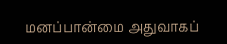மனப்பான்மை அதுவாகப்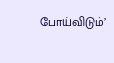போய்விடும்’